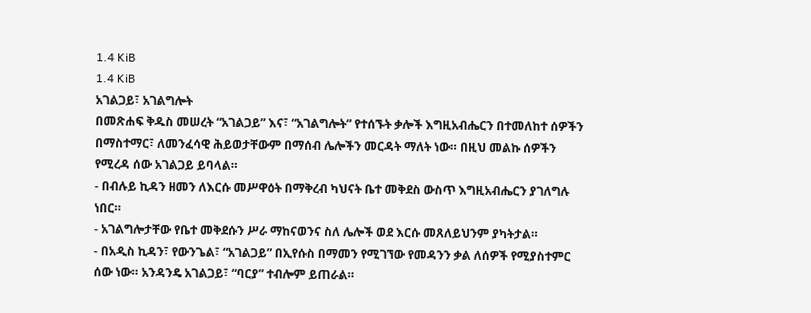1.4 KiB
1.4 KiB
አገልጋይ፣ አገልግሎት
በመጽሐፍ ቅዱስ መሠረት “አገልጋይ” እና፣ “አገልግሎት” የተሰኙት ቃሎች እግዚአብሔርን በተመለከተ ሰዎችን በማስተማር፣ ለመንፈሳዊ ሕይወታቸውም በማሰብ ሌሎችን መርዳት ማለት ነው። በዚህ መልኩ ሰዎችን የሚረዳ ሰው አገልጋይ ይባላል።
- በብሉይ ኪዳን ዘመን ለእርሱ መሥዋዕት በማቅረብ ካህናት ቤተ መቅደስ ውስጥ እግዚአብሔርን ያገለግሉ ነበር።
- አገልግሎታቸው የቤተ መቅደሱን ሥራ ማከናወንና ስለ ሌሎች ወደ እርሱ መጸለይህንም ያካትታል።
- በአዲስ ኪዳን፣ የውንጌል፣ “አገልጋይ” በኢየሱስ በማመን የሚገኘው የመዳንን ቃል ለሰዎች የሚያስተምር ሰው ነው። አንዳንዴ አገልጋይ፣ “ባርያ” ተብሎም ይጠራል።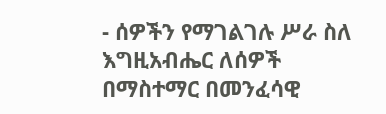- ሰዎችን የማገልገሉ ሥራ ስለ እግዚአብሔር ለሰዎች በማስተማር በመንፈሳዊ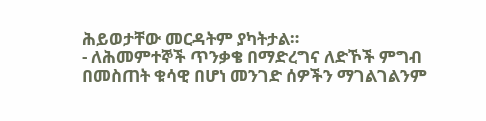ሕይወታቸው መርዳትም ያካትታል።
- ለሕመምተኞች ጥንቃቄ በማድረግና ለድኾች ምግብ በመስጠት ቁሳዊ በሆነ መንገድ ሰዎችን ማገልገልንም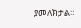ያመለክታል።